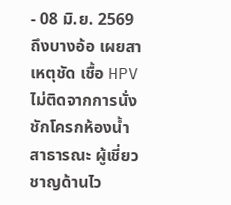- 08 มิ.ย. 2569
ถึงบางอ้อ เผยสาเหตุชัด เชื้อ HPV ไม่ติดจากการนั่งชักโครกห้องน้ำสาธารณะ ผู้เชี่ยวชาญด้านไว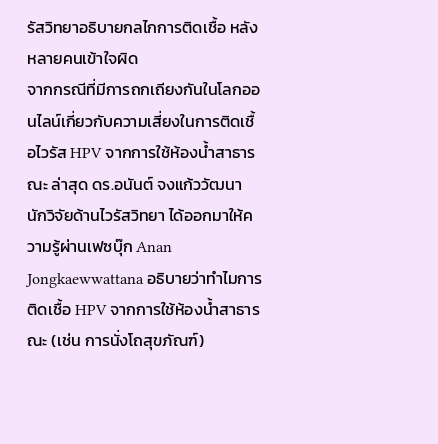รัสวิทยาอธิบายกลไกการติดเชื้อ หลังหลายคนเข้าใจผิด
จากกรณีที่มีการถกเถียงกันในโลกออนไลน์เกี่ยวกับความเสี่ยงในการติดเชื้อไวรัส HPV จากการใช้ห้องน้ำสาธารณะ ล่าสุด ดร.อนันต์ จงแก้ววัฒนา นักวิจัยด้านไวรัสวิทยา ได้ออกมาให้ความรู้ผ่านเฟซบุ๊ก Anan Jongkaewwattana อธิบายว่าทำไมการติดเชื้อ HPV จากการใช้ห้องน้ำสาธารณะ (เช่น การนั่งโถสุขภัณฑ์)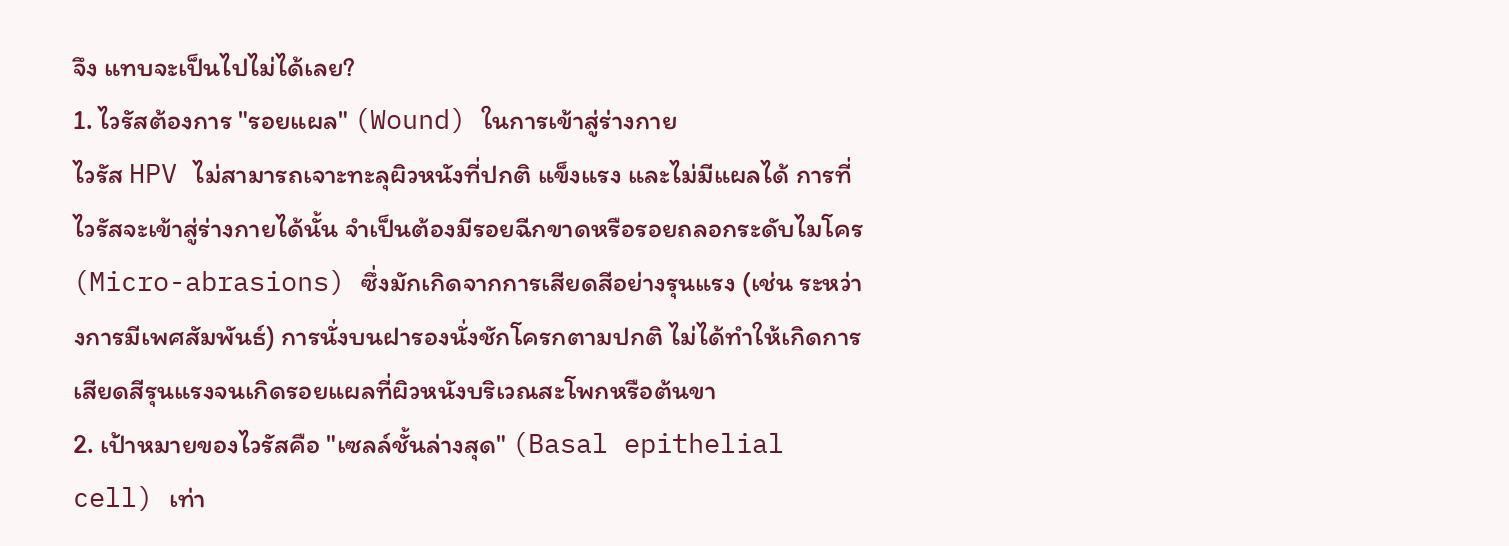จึง แทบจะเป็นไปไม่ได้เลย?
1. ไวรัสต้องการ "รอยแผล" (Wound) ในการเข้าสู่ร่างกาย
ไวรัส HPV ไม่สามารถเจาะทะลุผิวหนังที่ปกติ แข็งแรง และไม่มีแผลได้ การที่ไวรัสจะเข้าสู่ร่างกายได้นั้น จำเป็นต้องมีรอยฉีกขาดหรือรอยถลอกระดับไมโคร (Micro-abrasions) ซึ่งมักเกิดจากการเสียดสีอย่างรุนแรง (เช่น ระหว่างการมีเพศสัมพันธ์) การนั่งบนฝารองนั่งชักโครกตามปกติ ไม่ได้ทำให้เกิดการเสียดสีรุนแรงจนเกิดรอยแผลที่ผิวหนังบริเวณสะโพกหรือต้นขา
2. เป้าหมายของไวรัสคือ "เซลล์ชั้นล่างสุด" (Basal epithelial cell) เท่า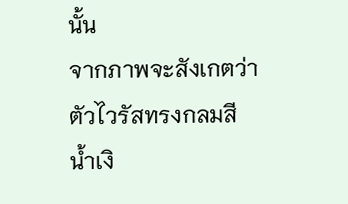นั้น
จากภาพจะสังเกตว่าตัวไวรัสทรงกลมสีน้ำเงิ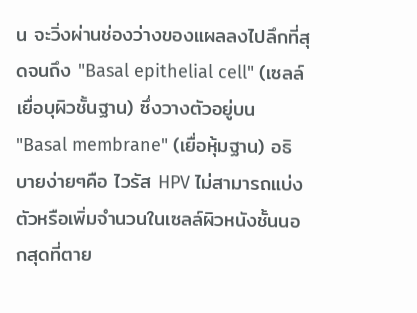น จะวิ่งผ่านช่องว่างของแผลลงไปลึกที่สุดจนถึง "Basal epithelial cell" (เซลล์เยื่อบุผิวชั้นฐาน) ซึ่งวางตัวอยู่บน "Basal membrane" (เยื่อหุ้มฐาน) อธิบายง่ายๆคือ ไวรัส HPV ไม่สามารถแบ่งตัวหรือเพิ่มจำนวนในเซลล์ผิวหนังชั้นนอกสุดที่ตาย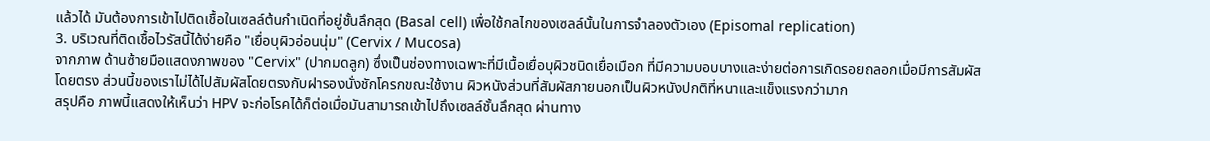แล้วได้ มันต้องการเข้าไปติดเชื้อในเซลล์ต้นกำเนิดที่อยู่ชั้นลึกสุด (Basal cell) เพื่อใช้กลไกของเซลล์นั้นในการจำลองตัวเอง (Episomal replication)
3. บริเวณที่ติดเชื้อไวรัสนี้ได้ง่ายคือ "เยื่อบุผิวอ่อนนุ่ม" (Cervix / Mucosa)
จากภาพ ด้านซ้ายมือแสดงภาพของ "Cervix" (ปากมดลูก) ซึ่งเป็นช่องทางเฉพาะที่มีเนื้อเยื่อบุผิวชนิดเยื่อเมือก ที่มีความบอบบางและง่ายต่อการเกิดรอยถลอกเมื่อมีการสัมผัสโดยตรง ส่วนนี้ของเราไม่ได้ไปสัมผัสโดยตรงกับฝารองนั่งชักโครกขณะใช้งาน ผิวหนังส่วนที่สัมผัสภายนอกเป็นผิวหนังปกติที่หนาและแข็งแรงกว่ามาก
สรุปคือ ภาพนี้แสดงให้เห็นว่า HPV จะก่อโรคได้ก็ต่อเมื่อมันสามารถเข้าไปถึงเซลล์ชั้นลึกสุด ผ่านทาง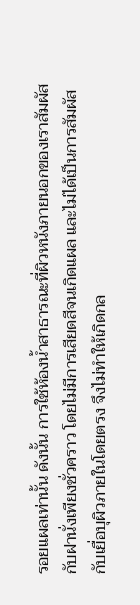รอยแผลเท่านั้น ดังนั้น การใช้ห้องน้ำสาธารณะที่ผิวหนังภายนอกของเราสัมผัสกับฝานั่งเพียงชั่วคราว โดยไม่มีการเสียดสีจนเกิดแผล และไม่ได้เป็นการสัมผัสกับเยื่อบุผิวภายในโดยตรง จึงไม่ทำให้เกิดกล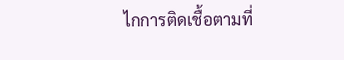ไกการติดเชื้อตามที่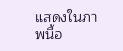แสดงในภาพนี้อ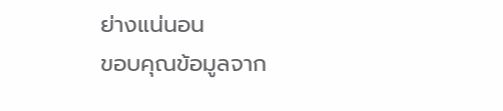ย่างแน่นอน
ขอบคุณข้อมูลจาก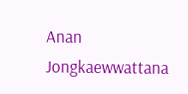Anan Jongkaewwattana